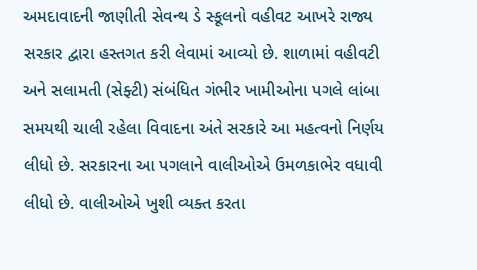અમદાવાદની જાણીતી સેવન્થ ડે સ્કૂલનો વહીવટ આખરે રાજ્ય સરકાર દ્વારા હસ્તગત કરી લેવામાં આવ્યો છે. શાળામાં વહીવટી અને સલામતી (સેફ્ટી) સંબંધિત ગંભીર ખામીઓના પગલે લાંબા સમયથી ચાલી રહેલા વિવાદના અંતે સરકારે આ મહત્વનો નિર્ણય લીધો છે. સરકારના આ પગલાને વાલીઓએ ઉમળકાભેર વધાવી લીધો છે. વાલીઓએ ખુશી વ્યક્ત કરતા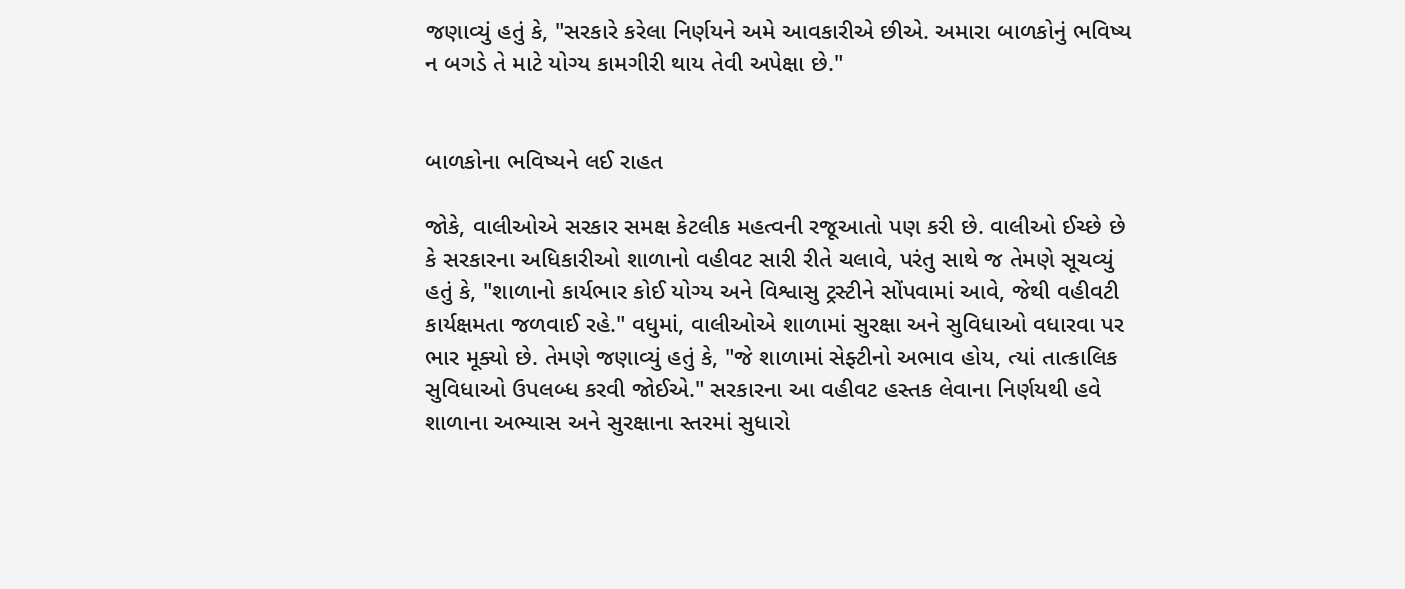જણાવ્યું હતું કે, "સરકારે કરેલા નિર્ણયને અમે આવકારીએ છીએ. અમારા બાળકોનું ભવિષ્ય ન બગડે તે માટે યોગ્ય કામગીરી થાય તેવી અપેક્ષા છે."


બાળકોના ભવિષ્યને લઈ રાહત

જોકે, વાલીઓએ સરકાર સમક્ષ કેટલીક મહત્વની રજૂઆતો પણ કરી છે. વાલીઓ ઈચ્છે છે કે સરકારના અધિકારીઓ શાળાનો વહીવટ સારી રીતે ચલાવે, પરંતુ સાથે જ તેમણે સૂચવ્યું હતું કે, "શાળાનો કાર્યભાર કોઈ યોગ્ય અને વિશ્વાસુ ટ્રસ્ટીને સોંપવામાં આવે, જેથી વહીવટી કાર્યક્ષમતા જળવાઈ રહે." વધુમાં, વાલીઓએ શાળામાં સુરક્ષા અને સુવિધાઓ વધારવા પર ભાર મૂક્યો છે. તેમણે જણાવ્યું હતું કે, "જે શાળામાં સેફ્ટીનો અભાવ હોય, ત્યાં તાત્કાલિક સુવિધાઓ ઉપલબ્ધ કરવી જોઈએ." સરકારના આ વહીવટ હસ્તક લેવાના નિર્ણયથી હવે શાળાના અભ્યાસ અને સુરક્ષાના સ્તરમાં સુધારો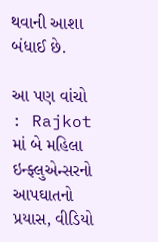થવાની આશા બંધાઈ છે.

આ પણ વાંચો : Rajkot માં બે મહિલા ઇન્ફ્લુએન્સરનો આપઘાતનો પ્રયાસ, વીડિયો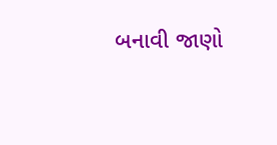બનાવી જાણો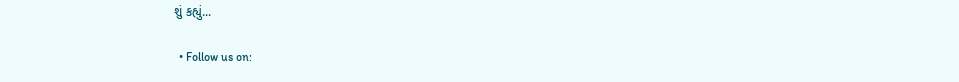શું કહ્યું...

  • Follow us on: